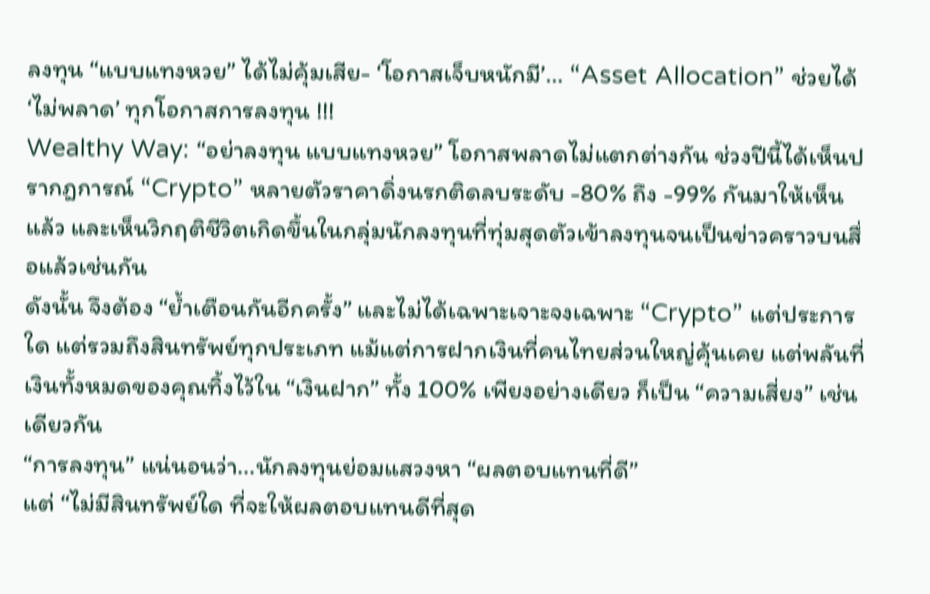ลงทุน “แบบแทงหวย” ได้ไม่คุ้มเสีย- ‘โอกาสเจ็บหนักมี’… “Asset Allocation” ช่วยได้ ‘ไม่พลาด’ ทุกโอกาสการลงทุน !!!
Wealthy Way: “อย่าลงทุน แบบแทงหวย” โอกาสพลาดไม่แตกต่างกัน ช่วงปีนี้ได้เห็นปรากฎการณ์ “Crypto” หลายตัวราคาดิ่งนรกติดลบระดับ -80% ถึง -99% กันมาให้เห็นแล้ว และเห็นวิกฤติชีวิตเกิดขึ้นในกลุ่มนักลงทุนที่ทุ่มสุดตัวเข้าลงทุนจนเป็นข่าวคราวบนสื่อแล้วเช่นกัน
ดังนั้น จึงต้อง “ย้ำเตือนกันอีกครั้ง” และไม่ได้เฉพาะเจาะจงเฉพาะ “Crypto” แต่ประการใด แต่รวมถึงสินทรัพย์ทุกประเภท แม้แต่การฝากเงินที่คนไทยส่วนใหญ่คุ้นเคย แต่พลันที่เงินทั้งหมดของคุณทิ้งไว้ใน “เงินฝาก” ทั้ง 100% เพียงอย่างเดียว ก็เป็น “ความเสี่ยง” เช่นเดียวกัน
“การลงทุน” แน่นอนว่า...นักลงทุนย่อมแสวงหา “ผลตอบแทนที่ดี”
แต่ “ไม่มีสินทรัพย์ใด ที่จะให้ผลตอบแทนดีที่สุด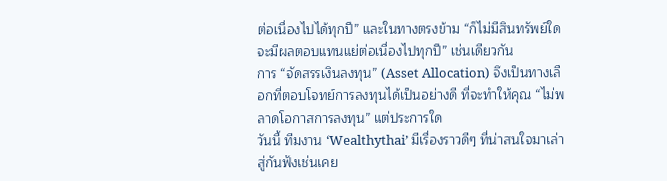ต่อเนื่องไปได้ทุกปี” และในทางตรงข้าม “ก็ไม่มีสินทรัพย์ใด จะมีผลตอบแทนแย่ต่อเนื่องไปทุกปี” เช่นเดียวกัน
การ “จัดสรรเงินลงทุน” (Asset Allocation) จึงเป็นทางเลือกที่ตอบโจทย์การลงทุนได้เป็นอย่างดี ที่จะทำให้คุณ “ไม่พลาดโอกาสการลงทุน” แต่ประการใด
วันนี้ ทีมงาน ‘Wealthythai’ มีเรื่องราวดีๆ ที่น่าสนใจมาเล่าสู่กันฟังเช่นเคย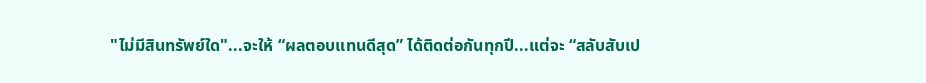"ไม่มีสินทรัพย์ใด"...จะให้ “ผลตอบแทนดีสุด” ได้ติดต่อกันทุกปี...แต่จะ “สลับสับเป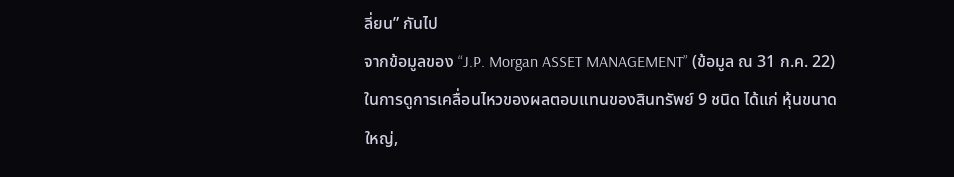ลี่ยน” กันไป
จากข้อมูลของ “J.P. Morgan ASSET MANAGEMENT” (ข้อมูล ณ 31 ก.ค. 22) ในการดูการเคลื่อนไหวของผลตอบแทนของสินทรัพย์ 9 ชนิด ได้แก่ หุ้นขนาดใหญ่,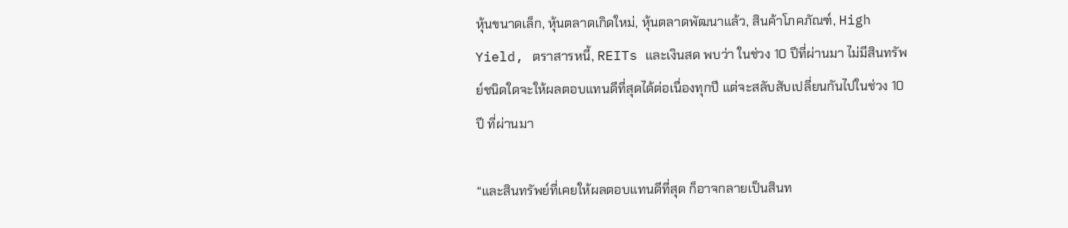หุ้นขนาดเล็ก, หุ้นตลาดเกิดใหม่, หุ้นตลาดพัฒนาแล้ว, สินค้าโภคภัณฑ์, High Yield, ตราสารหนี้, REITs และเงินสด พบว่า ในช่วง 10 ปีที่ผ่านมา ไม่มีสินทรัพย์ชนิดใดจะให้ผลตอบแทนดีที่สุดได้ต่อเนื่องทุกปี แต่จะสลับสับเปลี่ยนกันไปในช่วง 10 ปี ที่ผ่านมา

“และสินทรัพย์ที่เคยให้ผลตอบแทนดีที่สุด ก็อาจกลายเป็นสินท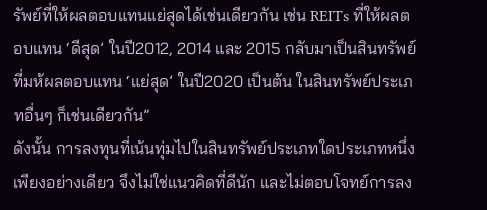รัพย์ที่ให้ผลตอบแทนแย่สุดได้เช่นเดียวกัน เช่น REITs ที่ให้ผลตอบแทน ‘ดีสุด’ ในปี2012, 2014 และ 2015 กลับมาเป็นสินทรัพย์ที่มห้ผลตอบแทน ‘แย่สุด’ ในปี2020 เป็นต้น ในสินทรัพย์ประเภทอื่นๆ ก็เช่นเดียวกัน”
ดังนั้น การลงทุนที่เน้นทุ่มไปในสินทรัพย์ประเภทใดประเภทหนึ่งเพียงอย่างเดียว จึงไม่ใช่แนวคิดที่ดีนัก และไม่ตอบโจทย์การลง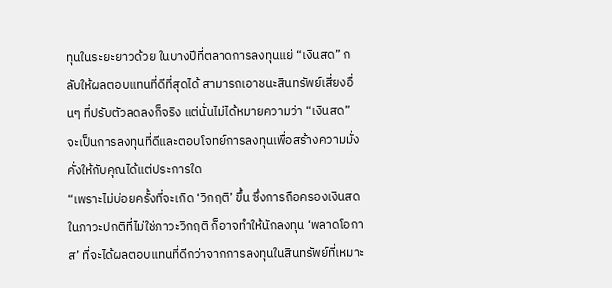ทุนในระยะยาวด้วย ในบางปีที่ตลาดการลงทุนแย่ “เงินสด” กลับให้ผลตอบแทนที่ดีที่สุดได้ สามารถเอาชนะสินทรัพย์เสี่ยงอื่นๆ ที่ปรับตัวลดลงก็จริง แต่นั่นไม่ได้หมายความว่า “เงินสด” จะเป็นการลงทุนที่ดีและตอบโจทย์การลงทุนเพื่อสร้างความมั่งคั่งให้กับคุณได้แต่ประการใด
“เพราะไม่บ่อยครั้งที่จะเกิด ‘วิกฤติ’ ขึ้น ซึ่งการถือครองเงินสดในภาวะปกติที่ไม่ใช่ภาวะวิกฤติ ก็อาจทำให้นักลงทุน ‘พลาดโอกาส’ ที่จะได้ผลตอบแทนที่ดีกว่าจากการลงทุนในสินทรัพย์ที่เหมาะ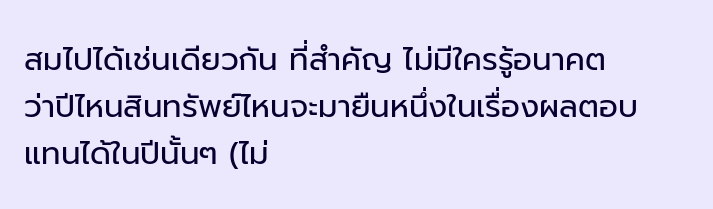สมไปได้เช่นเดียวกัน ที่สำคัญ ไม่มีใครรู้อนาคต ว่าปีไหนสินทรัพย์ไหนจะมายืนหนึ่งในเรื่องผลตอบแทนได้ในปีนั้นๆ (ไม่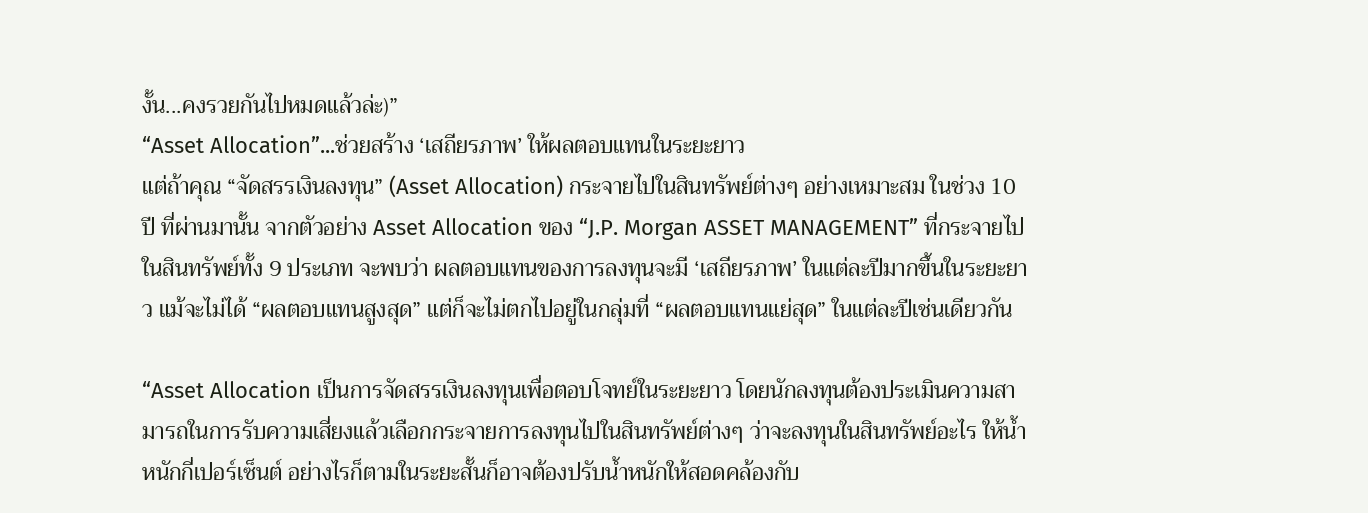งั้น...คงรวยกันไปหมดแล้วล่ะ)”
“Asset Allocation”...ช่วยสร้าง ‘เสถียรภาพ’ ให้ผลตอบแทนในระยะยาว
แต่ถ้าคุณ “จัดสรรเงินลงทุน” (Asset Allocation) กระจายไปในสินทรัพย์ต่างๆ อย่างเหมาะสม ในช่วง 10 ปี ที่ผ่านมานั้น จากตัวอย่าง Asset Allocation ของ “J.P. Morgan ASSET MANAGEMENT” ที่กระจายไปในสินทรัพย์ทั้ง 9 ประเภท จะพบว่า ผลตอบแทนของการลงทุนจะมี ‘เสถียรภาพ’ ในแต่ละปีมากขึ้นในระยะยาว แม้จะไม่ได้ “ผลตอบแทนสูงสุด” แต่ก็จะไม่ตกไปอยู่ในกลุ่มที่ “ผลตอบแทนแย่สุด” ในแต่ละปีเช่นเดียวกัน

“Asset Allocation เป็นการจัดสรรเงินลงทุนเพื่อตอบโจทย์ในระยะยาว โดยนักลงทุนต้องประเมินความสามารถในการรับความเสี่ยงแล้วเลือกกระจายการลงทุนไปในสินทรัพย์ต่างๆ ว่าจะลงทุนในสินทรัพย์อะไร ให้น้ำหนักกี่เปอร์เซ็นต์ อย่างไรก็ตามในระยะสั้นก็อาจต้องปรับน้ำหนักให้สอดคล้องกับ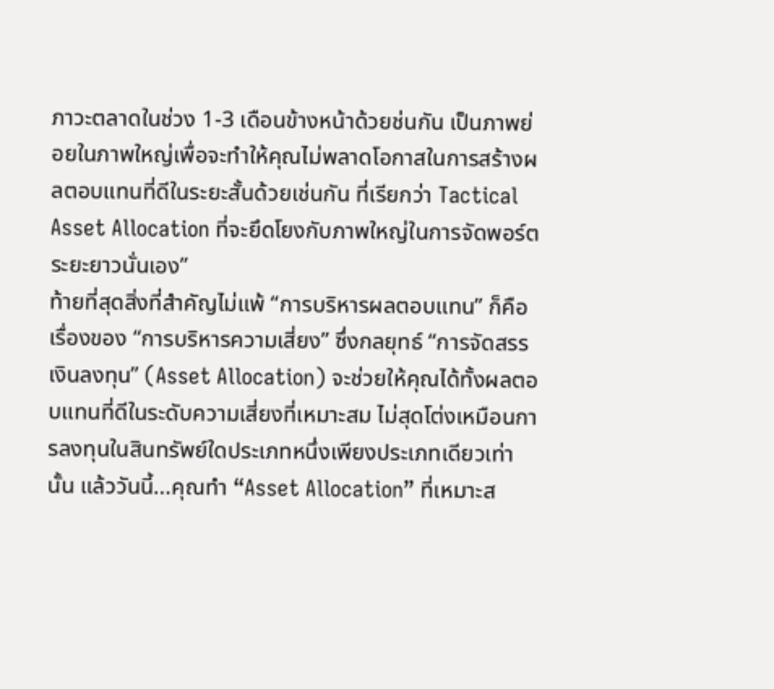ภาวะตลาดในช่วง 1-3 เดือนข้างหน้าด้วยช่นกัน เป็นภาพย่อยในภาพใหญ่เพื่อจะทำให้คุณไม่พลาดโอกาสในการสร้างผลตอบแทนที่ดีในระยะสั้นด้วยเช่นกัน ที่เรียกว่า Tactical Asset Allocation ที่จะยึดโยงกับภาพใหญ่ในการจัดพอร์ตระยะยาวนั่นเอง”
ท้ายที่สุดสิ่งที่สำคัญไม่แพ้ “การบริหารผลตอบแทน” ก็คือเรื่องของ “การบริหารความเสี่ยง” ซึ่งกลยุทธ์ “การจัดสรรเงินลงทุน” (Asset Allocation) จะช่วยให้คุณได้ทั้งผลตอบแทนที่ดีในระดับความเสี่ยงที่เหมาะสม ไม่สุดโต่งเหมือนการลงทุนในสินทรัพย์ใดประเภทหนึ่งเพียงประเภทเดียวเท่านั้น แล้ววันนี้...คุณทำ “Asset Allocation” ที่เหมาะส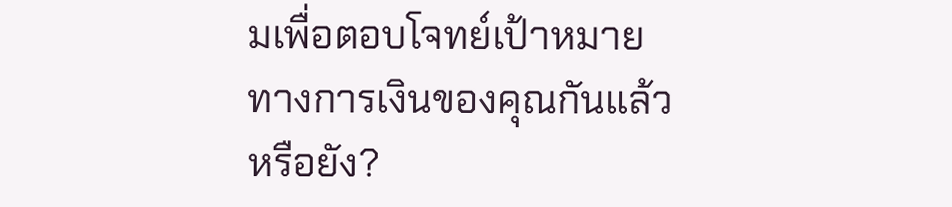มเพื่อตอบโจทย์เป้าหมายทางการเงินของคุณกันแล้วหรือยัง?